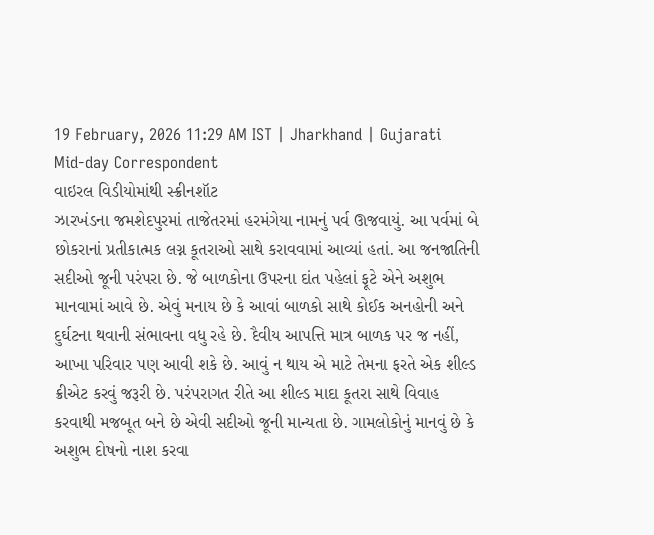19 February, 2026 11:29 AM IST | Jharkhand | Gujarati Mid-day Correspondent
વાઇરલ વિડીયોમાંથી સ્ક્રીનશૉટ
ઝારખંડના જમશેદપુરમાં તાજેતરમાં હરમંગેયા નામનું પર્વ ઊજવાયું. આ પર્વમાં બે છોકરાનાં પ્રતીકાત્મક લગ્ન કૂતરાઓ સાથે કરાવવામાં આવ્યાં હતાં. આ જનજાતિની સદીઓ જૂની પરંપરા છે. જે બાળકોના ઉપરના દાંત પહેલાં ફૂટે એને અશુભ માનવામાં આવે છે. એવું મનાય છે કે આવાં બાળકો સાથે કોઈક અનહોની અને દુર્ઘટના થવાની સંભાવના વધુ રહે છે. દૈવીય આપત્તિ માત્ર બાળક પર જ નહીં, આખા પરિવાર પણ આવી શકે છે. આવું ન થાય એ માટે તેમના ફરતે એક શીલ્ડ ક્રીએટ કરવું જરૂરી છે. પરંપરાગત રીતે આ શીલ્ડ માદા કૂતરા સાથે વિવાહ કરવાથી મજબૂત બને છે એવી સદીઓ જૂની માન્યતા છે. ગામલોકોનું માનવું છે કે અશુભ દોષનો નાશ કરવા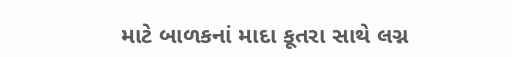માટે બાળકનાં માદા કૂતરા સાથે લગ્ન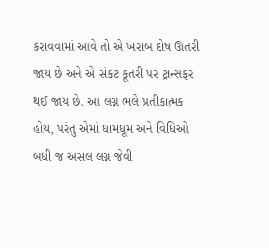કરાવવામાં આવે તો એ ખરાબ દોષ ઊતરી જાય છે અને એ સંકટ કૂતરી પર ટ્રાન્સફર થઈ જાય છે. આ લગ્ન ભલે પ્રતીકાત્મક હોય, પરંતુ એમાં ધામધૂમ અને વિધિઓ બધી જ અસલ લગ્ન જેવી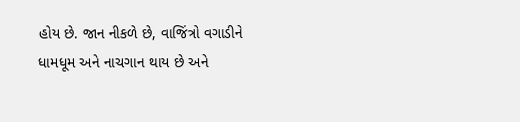હોય છે. જાન નીકળે છે, વાજિંત્રો વગાડીને ધામધૂમ અને નાચગાન થાય છે અને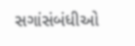સગાંસંબંધીઓ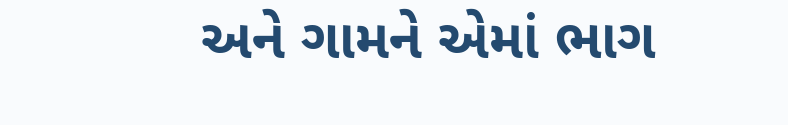અને ગામને એમાં ભાગ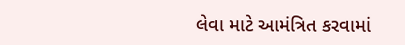લેવા માટે આમંત્રિત કરવામાં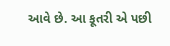આવે છે. આ કૂતરી એ પછી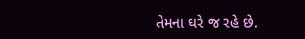તેમના ઘરે જ રહે છે.